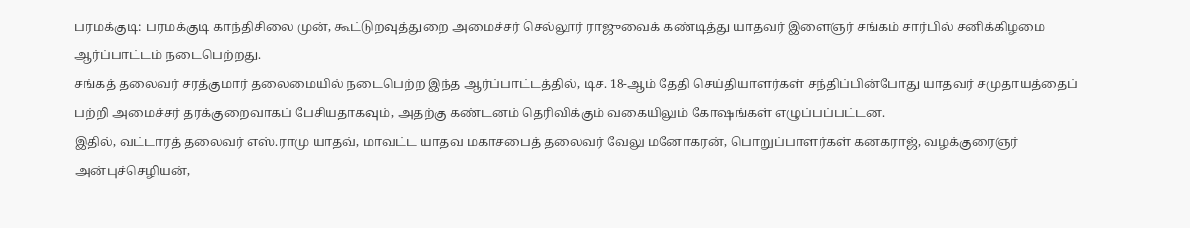பரமக்குடி: பரமக்குடி காந்திசிலை முன், கூட்டுறவுத்துறை அமைச்சர் செல்லூர் ராஜுவைக் கண்டித்து யாதவர் இளைஞர் சங்கம் சார்பில் சனிக்கிழமை ஆர்ப்பாட்டம் நடைபெற்றது.
சங்கத் தலைவர் சரத்குமார் தலைமையில் நடைபெற்ற இந்த ஆர்ப்பாட்டத்தில், டிச. 18-ஆம் தேதி செய்தியாளர்கள் சந்திப்பின்போது யாதவர் சமுதாயத்தைப் பற்றி அமைச்சர் தரக்குறைவாகப் பேசியதாகவும், அதற்கு கண்டனம் தெரிவிக்கும் வகையிலும் கோஷங்கள் எழுப்பப்பட்டன.
இதில், வட்டாரத் தலைவர் எஸ்.ராமு யாதவ், மாவட்ட யாதவ மகாசபைத் தலைவர் வேலு மனோகரன், பொறுப்பாளர்கள் கனகராஜ், வழக்குரைஞர் அன்புச்செழியன்,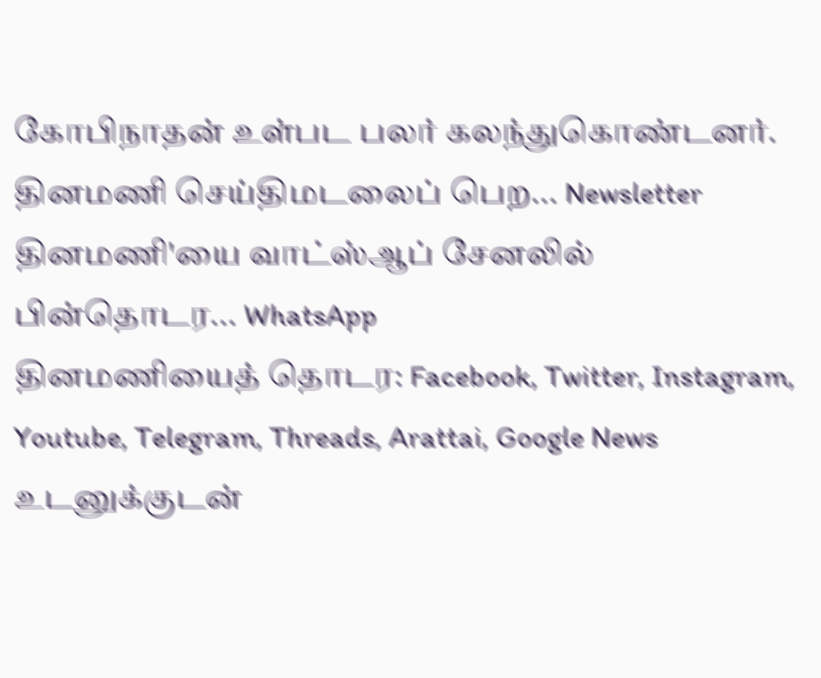கோபிநாதன் உள்பட பலர் கலந்துகொண்டனர்.
தினமணி செய்திமடலைப் பெற... Newsletter
தினமணி'யை வாட்ஸ்ஆப் சேனலில் பின்தொடர... WhatsApp
தினமணியைத் தொடர: Facebook, Twitter, Instagram, Youtube, Telegram, Threads, Arattai, Google News
உடனுக்குடன்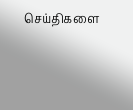செய்திகளை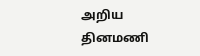அறிய தினமணி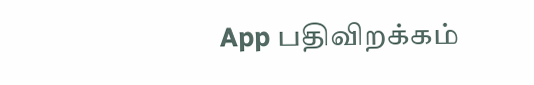App பதிவிறக்கம்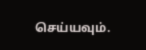செய்யவும்.